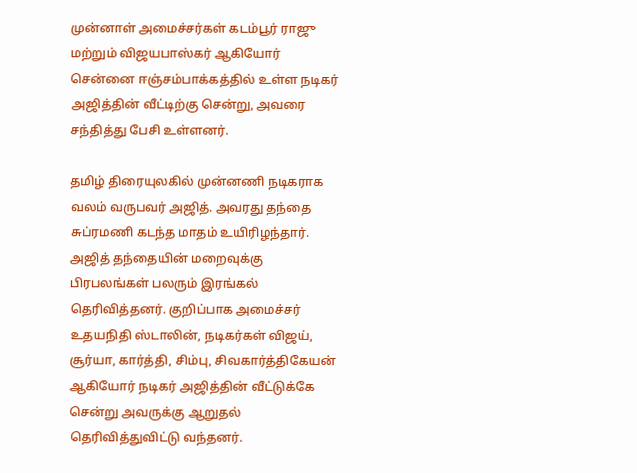முன்னாள் அமைச்சர்கள் கடம்பூர் ராஜு மற்றும் விஜயபாஸ்கர் ஆகியோர் சென்னை ஈஞ்சம்பாக்கத்தில் உள்ள நடிகர் அஜித்தின் வீட்டிற்கு சென்று, அவரை சந்தித்து பேசி உள்ளனர்.

தமிழ் திரையுலகில் முன்னணி நடிகராக வலம் வருபவர் அஜித். அவரது தந்தை சுப்ரமணி கடந்த மாதம் உயிரிழந்தார். அஜித் தந்தையின் மறைவுக்கு பிரபலங்கள் பலரும் இரங்கல் தெரிவித்தனர். குறிப்பாக அமைச்சர் உதயநிதி ஸ்டாலின், நடிகர்கள் விஜய், சூர்யா, கார்த்தி, சிம்பு, சிவகார்த்திகேயன் ஆகியோர் நடிகர் அஜித்தின் வீட்டுக்கே சென்று அவருக்கு ஆறுதல் தெரிவித்துவிட்டு வந்தனர்.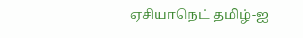ஏசியாநெட் தமிழ்-ஐ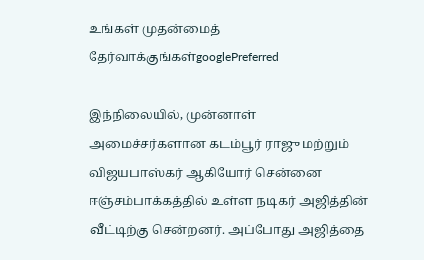உங்கள் முதன்மைத் தேர்வாக்குங்கள்googlePreferred

இந்நிலையில், முன்னாள் அமைச்சர்களான கடம்பூர் ராஜு மற்றும் விஜயபாஸ்கர் ஆகியோர் சென்னை ஈஞ்சம்பாக்கத்தில் உள்ள நடிகர் அஜித்தின் வீட்டிற்கு சென்றனர். அப்போது அஜித்தை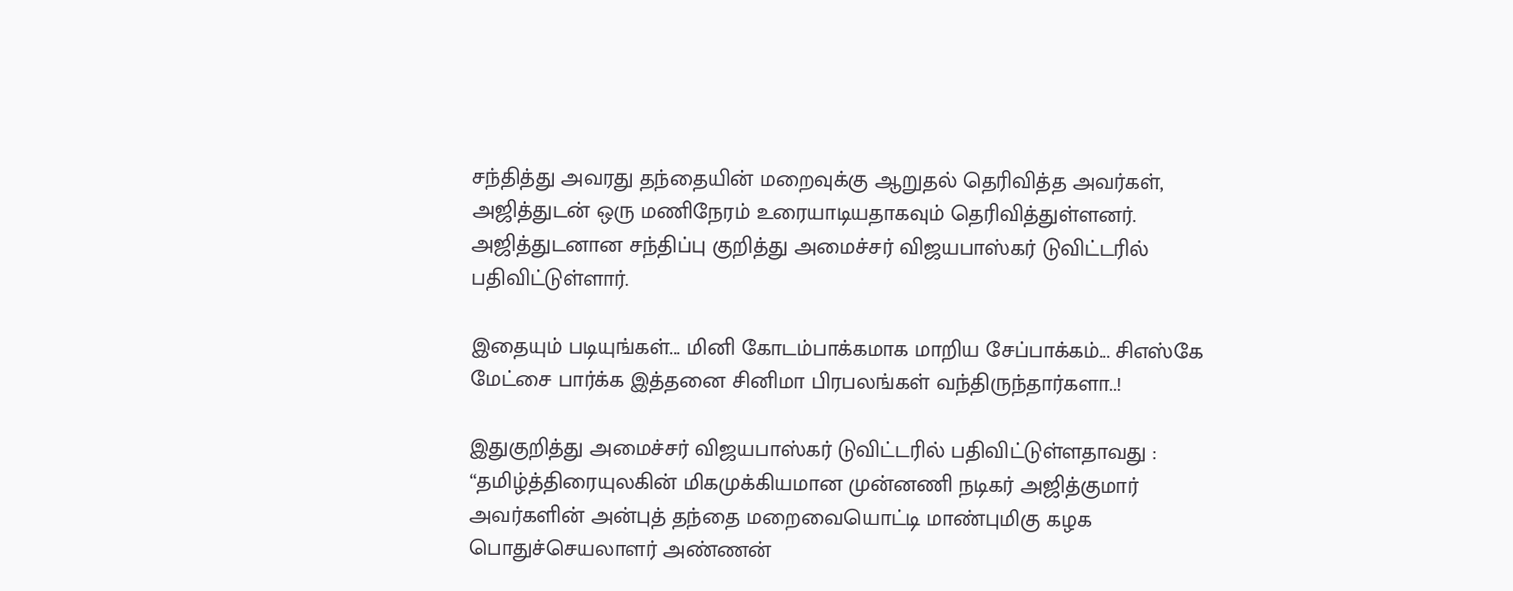சந்தித்து அவரது தந்தையின் மறைவுக்கு ஆறுதல் தெரிவித்த அவர்கள், அஜித்துடன் ஒரு மணிநேரம் உரையாடியதாகவும் தெரிவித்துள்ளனர். அஜித்துடனான சந்திப்பு குறித்து அமைச்சர் விஜயபாஸ்கர் டுவிட்டரில் பதிவிட்டுள்ளார்.

இதையும் படியுங்கள்... மினி கோடம்பாக்கமாக மாறிய சேப்பாக்கம்... சிஎஸ்கே மேட்சை பார்க்க இத்தனை சினிமா பிரபலங்கள் வந்திருந்தார்களா..!

இதுகுறித்து அமைச்சர் விஜயபாஸ்கர் டுவிட்டரில் பதிவிட்டுள்ளதாவது : “தமிழ்த்திரையுலகின் மிகமுக்கியமான முன்னணி நடிகர் அஜித்குமார் அவர்களின் அன்புத் தந்தை மறைவையொட்டி மாண்புமிகு கழக பொதுச்செயலாளர் அண்ணன்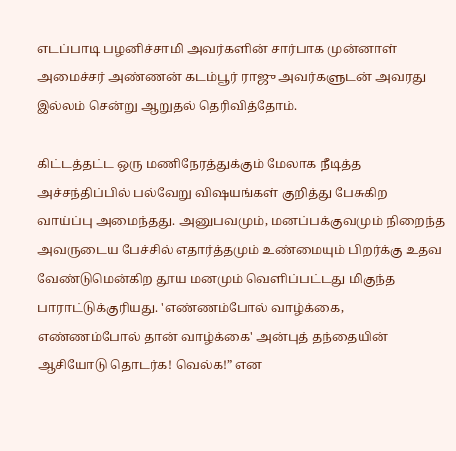எடப்பாடி பழனிச்சாமி அவர்களின் சார்பாக முன்னாள் அமைச்சர் அண்ணன் கடம்பூர் ராஜு அவர்களுடன் அவரது இல்லம் சென்று ஆறுதல் தெரிவித்தோம்.

கிட்டத்தட்ட ஒரு மணிநேரத்துக்கும் மேலாக நீடித்த அச்சந்திப்பில் பல்வேறு விஷயங்கள் குறித்து பேசுகிற வாய்ப்பு அமைந்தது. அனுபவமும், மனப்பக்குவமும் நிறைந்த அவருடைய பேச்சில் எதார்த்தமும் உண்மையும் பிறர்க்கு உதவ வேண்டுமென்கிற தூய மனமும் வெளிப்பட்டது மிகுந்த பாராட்டுக்குரியது. 'எண்ணம்போல் வாழ்க்கை, எண்ணம்போல் தான் வாழ்க்கை' அன்புத் தந்தையின் ஆசியோடு தொடர்க! வெல்க!” என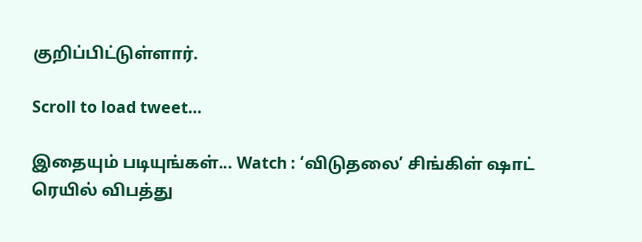குறிப்பிட்டுள்ளார்.

Scroll to load tweet…

இதையும் படியுங்கள்... Watch : ‘விடுதலை’ சிங்கிள் ஷாட் ரெயில் விபத்து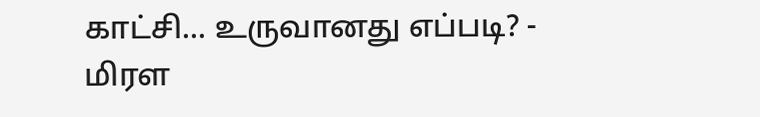காட்சி... உருவானது எப்படி? - மிரள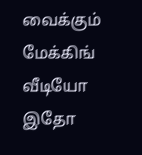வைக்கும் மேக்கிங் வீடியோ இதோ